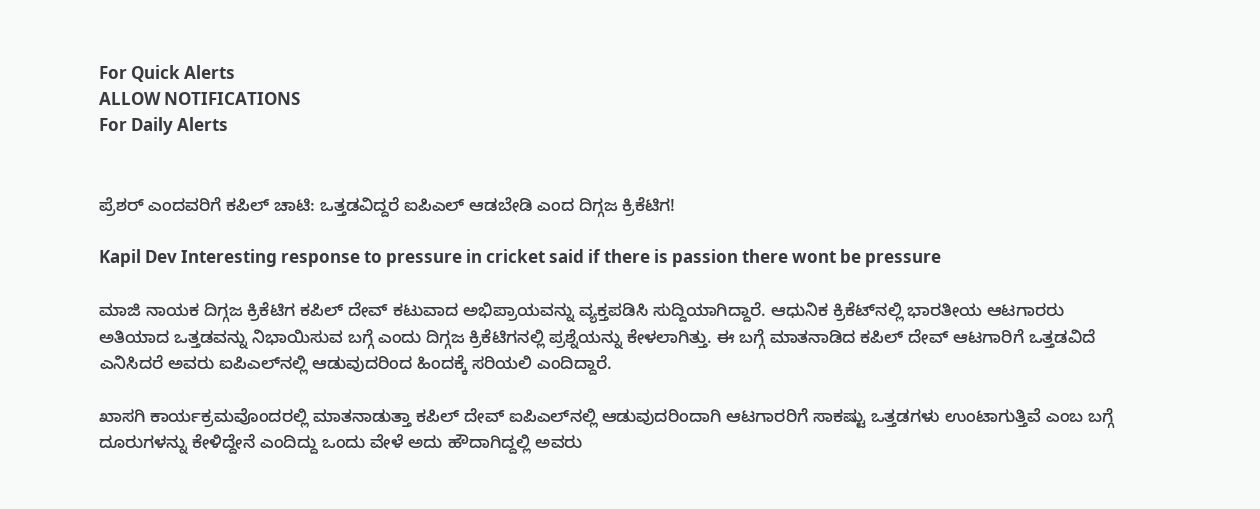For Quick Alerts
ALLOW NOTIFICATIONS
For Daily Alerts


ಪ್ರೆಶರ್ ಎಂದವರಿಗೆ ಕಪಿಲ್ ಚಾಟಿ: ಒತ್ತಡವಿದ್ದರೆ ಐಪಿಎಲ್ ಆಡಬೇಡಿ ಎಂದ ದಿಗ್ಗಜ ಕ್ರಿಕೆಟಿಗ!

Kapil Dev Interesting response to pressure in cricket said if there is passion there wont be pressure

ಮಾಜಿ ನಾಯಕ ದಿಗ್ಗಜ ಕ್ರಿಕೆಟಿಗ ಕಪಿಲ್ ದೇವ್ ಕಟುವಾದ ಅಭಿಪ್ರಾಯವನ್ನು ವ್ಯಕ್ತಪಡಿಸಿ ಸುದ್ದಿಯಾಗಿದ್ದಾರೆ. ಆಧುನಿಕ ಕ್ರಿಕೆಟ್‌ನಲ್ಲಿ ಭಾರತೀಯ ಆಟಗಾರರು ಅತಿಯಾದ ಒತ್ತಡವನ್ನು ನಿಭಾಯಿಸುವ ಬಗ್ಗೆ ಎಂದು ದಿಗ್ಗಜ ಕ್ರಿಕೆಟಿಗನಲ್ಲಿ ಪ್ರಶ್ನೆಯನ್ನು ಕೇಳಲಾಗಿತ್ತು. ಈ ಬಗ್ಗೆ ಮಾತನಾಡಿದ ಕಪಿಲ್ ದೇವ್ ಆಟಗಾರಿಗೆ ಒತ್ತಡವಿದೆ ಎನಿಸಿದರೆ ಅವರು ಐಪಿಎಲ್‌ನಲ್ಲಿ ಆಡುವುದರಿಂದ ಹಿಂದಕ್ಕೆ ಸರಿಯಲಿ ಎಂದಿದ್ದಾರೆ.

ಖಾಸಗಿ ಕಾರ್ಯಕ್ರಮವೊಂದರಲ್ಲಿ ಮಾತನಾಡುತ್ತಾ ಕಪಿಲ್ ದೇವ್ ಐಪಿಎಲ್‌ನಲ್ಲಿ ಆಡುವುದರಿಂದಾಗಿ ಆಟಗಾರರಿಗೆ ಸಾಕಷ್ಟು ಒತ್ತಡಗಳು ಉಂಟಾಗುತ್ತಿವೆ ಎಂಬ ಬಗ್ಗೆ ದೂರುಗಳನ್ನು ಕೇಳಿದ್ದೇನೆ ಎಂದಿದ್ದು ಒಂದು ವೇಳೆ ಅದು ಹೌದಾಗಿದ್ದಲ್ಲಿ ಅವರು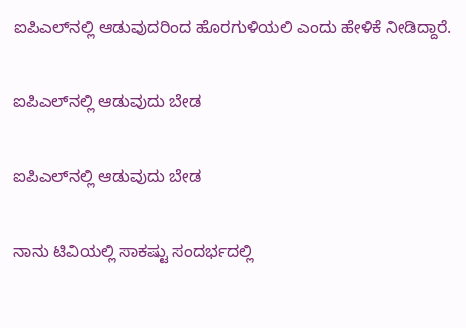ಐಪಿಎಲ್‌ನಲ್ಲಿ ಆಡುವುದರಿಂದ ಹೊರಗುಳಿಯಲಿ ಎಂದು ಹೇಳಿಕೆ ನೀಡಿದ್ದಾರೆ.

ಐಪಿಎಲ್‌ನಲ್ಲಿ ಆಡುವುದು ಬೇಡ

ಐಪಿಎಲ್‌ನಲ್ಲಿ ಆಡುವುದು ಬೇಡ

ನಾನು ಟಿವಿಯಲ್ಲಿ ಸಾಕಷ್ಟು ಸಂದರ್ಭದಲ್ಲಿ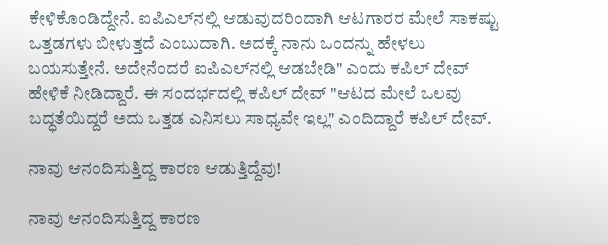ಕೇಳಿಕೊಂಡಿದ್ದೇನೆ. ಐಪಿಎಲ್‌ನಲ್ಲಿ ಆಡುವುದರಿಂದಾಗಿ ಆಟಗಾರರ ಮೇಲೆ ಸಾಕಷ್ಟು ಒತ್ತಡಗಳು ಬೀಳುತ್ತದೆ ಎಂಬುದಾಗಿ. ಅದಕ್ಕೆ ನಾನು ಒಂದನ್ನು ಹೇಳಲು ಬಯಸುತ್ತೇನೆ. ಅದೇನೆಂದರೆ ಐಪಿಎಲ್‌ನಲ್ಲಿ ಆಡಬೇಡಿ" ಎಂದು ಕಪಿಲ್‌ ದೇವ್ ಹೇಳಿಕೆ ನೀಡಿದ್ದಾರೆ. ಈ ಸಂದರ್ಭದಲ್ಲಿ ಕಪಿಲ್‌ ದೇವ್ "ಆಟದ ಮೇಲೆ ಒಲವು ಬದ್ಧತೆಯಿದ್ದರೆ ಅದು ಒತ್ತಡ ಎನಿಸಲು ಸಾಧ್ಯವೇ ಇಲ್ಲ" ಎಂದಿದ್ದಾರೆ ಕಪಿಲ್ ದೇವ್.

ನಾವು ಆನಂದಿಸುತ್ತಿದ್ದ ಕಾರಣ ಆಡುತ್ತಿದ್ದೆವು!

ನಾವು ಆನಂದಿಸುತ್ತಿದ್ದ ಕಾರಣ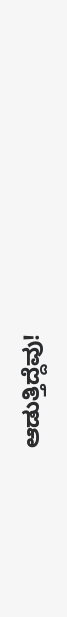ಆಡುತ್ತಿದ್ದೆವು!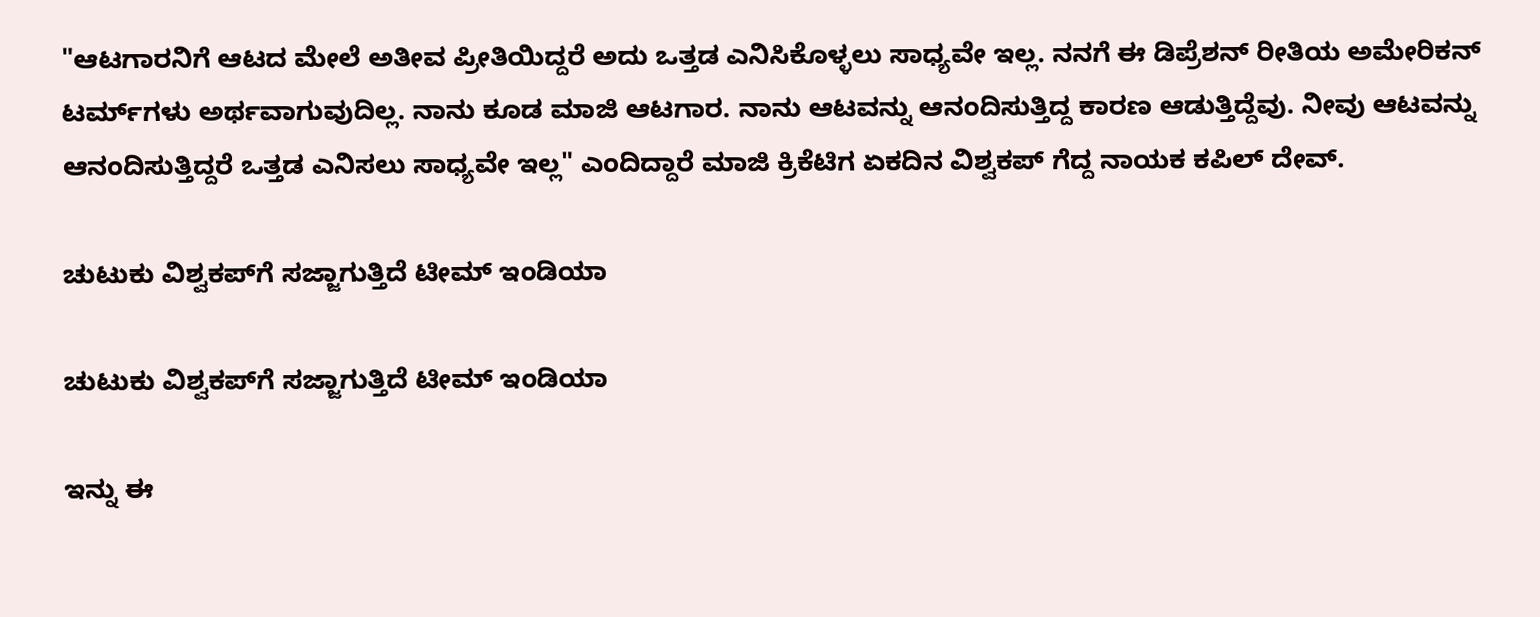"ಆಟಗಾರನಿಗೆ ಆಟದ ಮೇಲೆ ಅತೀವ ಪ್ರೀತಿಯಿದ್ದರೆ ಅದು ಒತ್ತಡ ಎನಿಸಿಕೊಳ್ಳಲು ಸಾಧ್ಯವೇ ಇಲ್ಲ. ನನಗೆ ಈ ಡಿಪ್ರೆಶನ್ ರೀತಿಯ ಅಮೇರಿಕನ್ ಟರ್ಮ್‌ಗಳು ಅರ್ಥವಾಗುವುದಿಲ್ಲ. ನಾನು ಕೂಡ ಮಾಜಿ ಆಟಗಾರ. ನಾನು ಆಟವನ್ನು ಆನಂದಿಸುತ್ತಿದ್ದ ಕಾರಣ ಆಡುತ್ತಿದ್ದೆವು. ನೀವು ಆಟವನ್ನು ಆನಂದಿಸುತ್ತಿದ್ದರೆ ಒತ್ತಡ ಎನಿಸಲು ಸಾಧ್ಯವೇ ಇಲ್ಲ" ಎಂದಿದ್ದಾರೆ ಮಾಜಿ ಕ್ರಿಕೆಟಿಗ ಏಕದಿನ ವಿಶ್ವಕಪ್ ಗೆದ್ದ ನಾಯಕ ಕಪಿಲ್ ದೇವ್.

ಚುಟುಕು ವಿಶ್ವಕಪ್‌ಗೆ ಸಜ್ಜಾಗುತ್ತಿದೆ ಟೀಮ್ ಇಂಡಿಯಾ

ಚುಟುಕು ವಿಶ್ವಕಪ್‌ಗೆ ಸಜ್ಜಾಗುತ್ತಿದೆ ಟೀಮ್ ಇಂಡಿಯಾ

ಇನ್ನು ಈ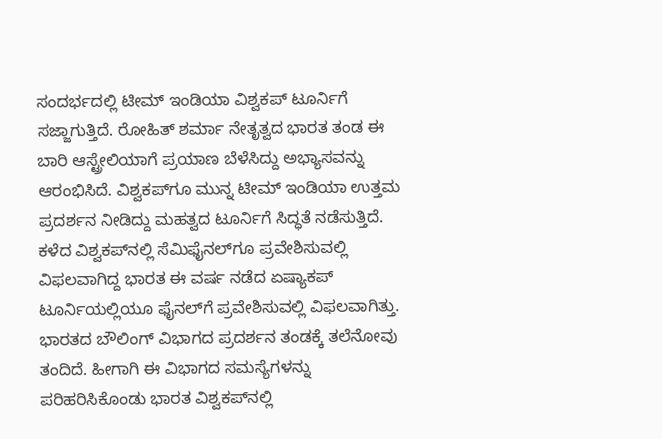ಸಂದರ್ಭದಲ್ಲಿ ಟೀಮ್ ಇಂಡಿಯಾ ವಿಶ್ವಕಪ್ ಟೂರ್ನಿಗೆ ಸಜ್ಜಾಗುತ್ತಿದೆ. ರೋಹಿತ್ ಶರ್ಮಾ ನೇತೃತ್ವದ ಭಾರತ ತಂಡ ಈ ಬಾರಿ ಆಸ್ಟ್ರೇಲಿಯಾಗೆ ಪ್ರಯಾಣ ಬೆಳೆಸಿದ್ದು ಅಭ್ಯಾಸವನ್ನು ಆರಂಭಿಸಿದೆ. ವಿಶ್ವಕಪ್‌ಗೂ ಮುನ್ನ ಟೀಮ್ ಇಂಡಿಯಾ ಉತ್ತಮ ಪ್ರದರ್ಶನ ನೀಡಿದ್ದು ಮಹತ್ವದ ಟೂರ್ನಿಗೆ ಸಿದ್ಧತೆ ನಡೆಸುತ್ತಿದೆ. ಕಳೆದ ವಿಶ್ವಕಪ್‌ನಲ್ಲಿ ಸೆಮಿಫೈನಲ್‌ಗೂ ಪ್ರವೇಶಿಸುವಲ್ಲಿ ವಿಫಲವಾಗಿದ್ದ ಭಾರತ ಈ ವರ್ಷ ನಡೆದ ಏಷ್ಯಾಕಪ್ ಟೂರ್ನಿಯಲ್ಲಿಯೂ ಫೈನಲ್‌ಗೆ ಪ್ರವೇಶಿಸುವಲ್ಲಿ ವಿಫಲವಾಗಿತ್ತು. ಭಾರತದ ಬೌಲಿಂಗ್ ವಿಭಾಗದ ಪ್ರದರ್ಶನ ತಂಡಕ್ಕೆ ತಲೆನೋವು ತಂದಿದೆ. ಹೀಗಾಗಿ ಈ ವಿಭಾಗದ ಸಮಸ್ಯೆಗಳನ್ನು ಪರಿಹರಿಸಿಕೊಂಡು ಭಾರತ ವಿಶ್ವಕಪ್‌ನಲ್ಲಿ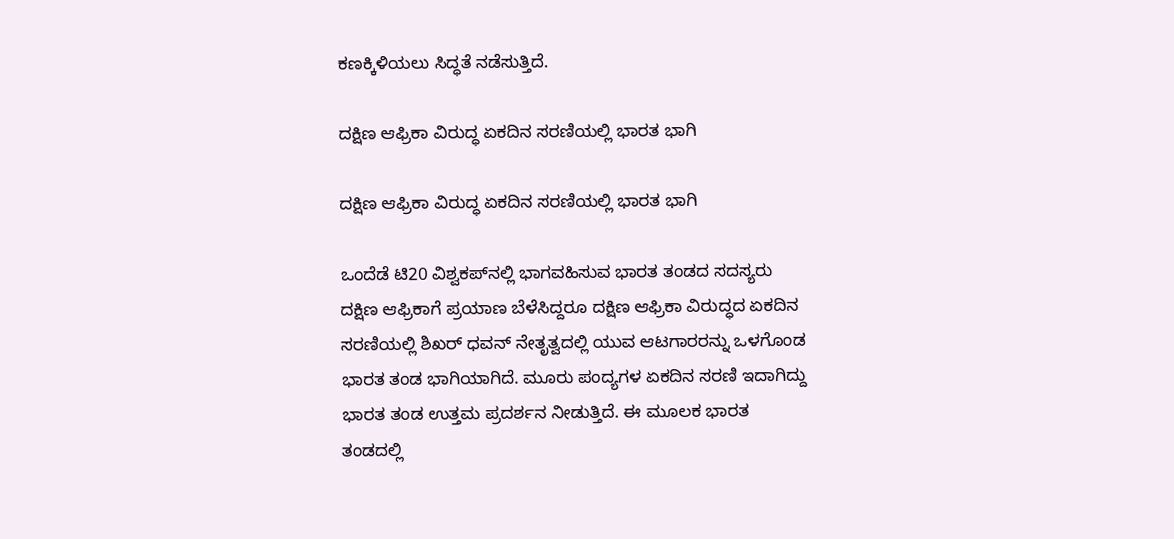ಕಣಕ್ಕಿಳಿಯಲು ಸಿದ್ಧತೆ ನಡೆಸುತ್ತಿದೆ.

ದಕ್ಷಿಣ ಆಫ್ರಿಕಾ ವಿರುದ್ಧ ಏಕದಿನ ಸರಣಿಯಲ್ಲಿ ಭಾರತ ಭಾಗಿ

ದಕ್ಷಿಣ ಆಫ್ರಿಕಾ ವಿರುದ್ಧ ಏಕದಿನ ಸರಣಿಯಲ್ಲಿ ಭಾರತ ಭಾಗಿ

ಒಂದೆಡೆ ಟಿ20 ವಿಶ್ವಕಪ್‌ನಲ್ಲಿ ಭಾಗವಹಿಸುವ ಭಾರತ ತಂಡದ ಸದಸ್ಯರು ದಕ್ಷಿಣ ಆಫ್ರಿಕಾಗೆ ಪ್ರಯಾಣ ಬೆಳೆಸಿದ್ದರೂ ದಕ್ಷಿಣ ಆಫ್ರಿಕಾ ವಿರುದ್ಧದ ಏಕದಿನ ಸರಣಿಯಲ್ಲಿ ಶಿಖರ್ ಧವನ್ ನೇತೃತ್ವದಲ್ಲಿ ಯುವ ಆಟಗಾರರನ್ನು ಒಳಗೊಂಡ ಭಾರತ ತಂಡ ಭಾಗಿಯಾಗಿದೆ. ಮೂರು ಪಂದ್ಯಗಳ ಏಕದಿನ ಸರಣಿ ಇದಾಗಿದ್ದು ಭಾರತ ತಂಡ ಉತ್ತಮ ಪ್ರದರ್ಶನ ನೀಡುತ್ತಿದೆ. ಈ ಮೂಲಕ ಭಾರತ ತಂಡದಲ್ಲಿ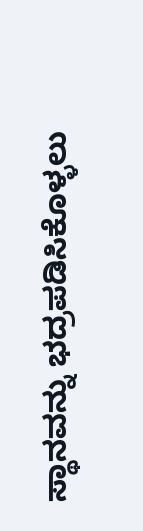ಸ್ಥಾನವನ್ನು ಭದ್ರಪಡಿಸಿಕೊಳ್ಳಲು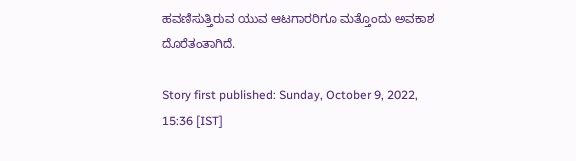ಹವಣಿಸುತ್ತಿರುವ ಯುವ ಆಟಗಾರರಿಗೂ ಮತ್ತೊಂದು ಅವಕಾಶ ದೊರೆತಂತಾಗಿದೆ.

Story first published: Sunday, October 9, 2022, 15:36 [IST]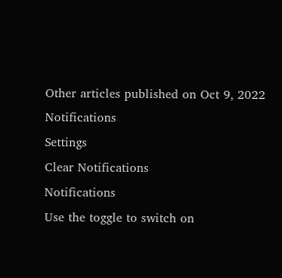Other articles published on Oct 9, 2022
Notifications
Settings
Clear Notifications
Notifications
Use the toggle to switch on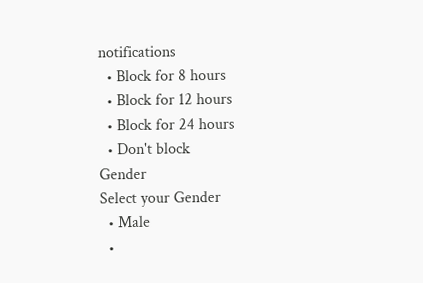notifications
  • Block for 8 hours
  • Block for 12 hours
  • Block for 24 hours
  • Don't block
Gender
Select your Gender
  • Male
  •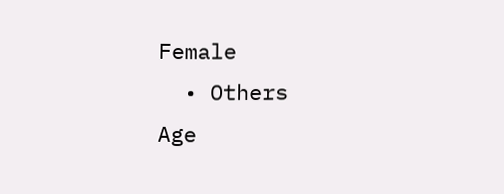Female
  • Others
Age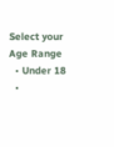Select your Age Range
  • Under 18
  •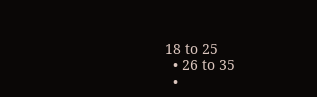18 to 25
  • 26 to 35
  •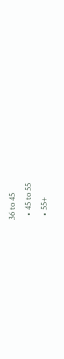36 to 45
  • 45 to 55
  • 55+